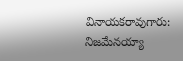వినాయకరావుగారు: నిజమేనయ్యా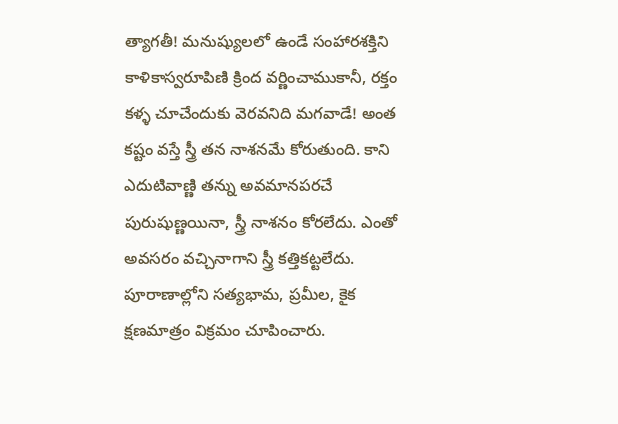త్యాగతీ! మనుష్యులలో ఉండే సంహారశక్తిని కాళికాస్వరూపిణి క్రింద వర్ణించాముకానీ, రక్తం కళ్ళ చూచేందుకు వెరవనిది మగవాడే! అంత కష్టం వస్తే స్త్రీ తన నాశనమే కోరుతుంది. కాని ఎదుటివాణ్ణి తన్ను అవమానపరచే పురుషుణ్ణయినా, స్త్రీ నాశనం కోరలేదు. ఎంతో అవసరం వచ్చినాగాని స్త్రీ కత్తికట్టలేదు. పూరాణాల్లోని సత్యభామ, ప్రమీల, కైక క్షణమాత్రం విక్రమం చూపించారు.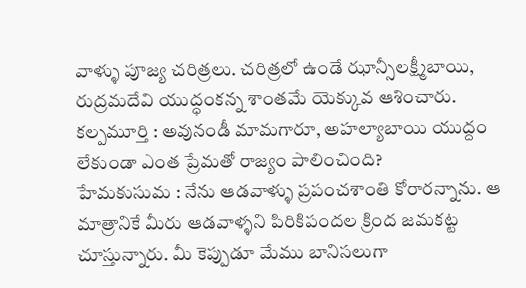వాళ్ళు పూజ్య చరిత్రలు. చరిత్రలో ఉండే ఝాన్సీలక్ష్మీబాయి, రుద్రమదేవి యుద్ధంకన్న శాంతమే యెక్కువ ఆశించారు.
కల్పమూర్తి : అవునండీ మామగారూ, అహల్యాబాయి యుద్దం లేకుండా ఎంత ప్రేమతో రాజ్యం పాలించింది?
హేమకుసుమ : నేను ఆడవాళ్ళు ప్రపంచశాంతి కోరారన్నాను. ఆ మాత్రానికే మీరు ఆడవాళ్ళని పిరికిపందల క్రింద జమకట్ట చూస్తున్నారు. మీ కెప్పుడూ మేము బానిసలుగా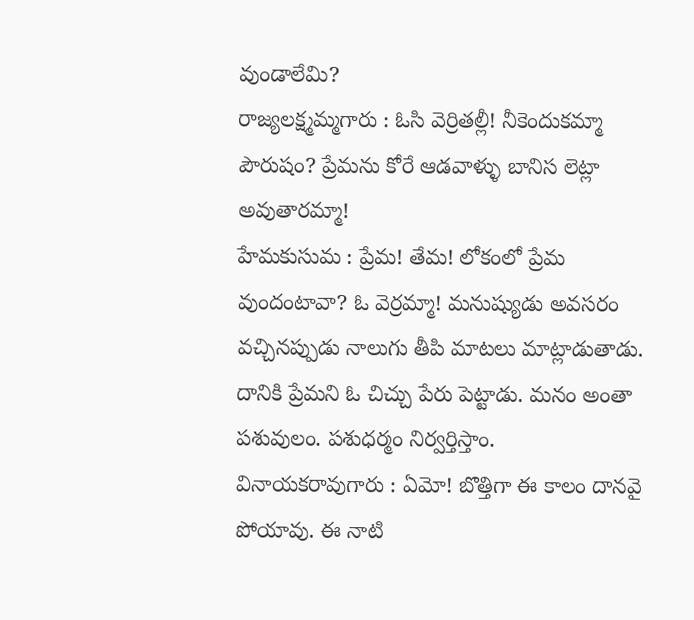వుండాలేమి?
రాజ్యలక్ష్మమ్మగారు : ఓసి వెర్రితల్లీ! నీకెందుకమ్మా పౌరుషం? ప్రేమను కోరే ఆడవాళ్ళు బానిస లెట్లా అవుతారమ్మా!
హేమకుసుమ : ప్రేమ! తేమ! లోకంలో ప్రేమ వుందంటావా? ఓ వెర్రమ్మా! మనుష్యుడు అవసరం వచ్చినప్పుడు నాలుగు తీపి మాటలు మాట్లాడుతాడు. దానికి ప్రేమని ఓ చిచ్చు పేరు పెట్టాడు. మనం అంతా పశువులం. పశుధర్మం నిర్వర్తిస్తాం.
వినాయకరావుగారు : ఏమో! బొత్తిగా ఈ కాలం దానవై పోయావు. ఈ నాటి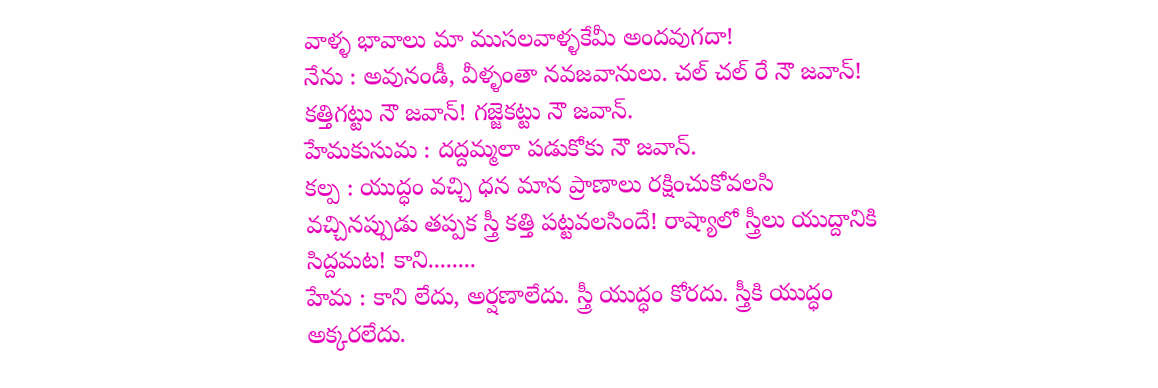వాళ్ళ భావాలు మా ముసలవాళ్ళకేమీ అందవుగదా!
నేను : అవునండీ, వీళ్ళంతా నవజవానులు. చల్ చల్ రే నౌ జవాన్! కత్తిగట్టు నౌ జవాన్! గజ్జెకట్టు నౌ జవాన్.
హేమకుసుమ : దద్దమ్మలా పడుకోకు నౌ జవాన్.
కల్ప : యుద్ధం వచ్చి ధన మాన ప్రాణాలు రక్షించుకోవలసి వచ్చినప్పుడు తప్పక స్త్రీ కత్తి పట్టవలసిందే! రాష్యాలో స్త్రీలు యుద్దానికి సిద్దమట! కాని........
హేమ : కాని లేదు, అర్షణాలేదు. స్త్రీ యుద్ధం కోరదు. స్త్రీకి యుద్ధం అక్కరలేదు.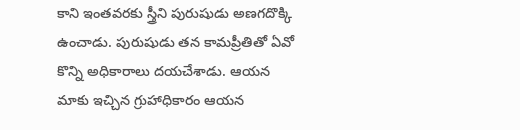కాని ఇంతవరకు స్త్రీని పురుషుడు అణగదొక్కి ఉంచాడు. పురుషుడు తన కామప్రీతితో ఏవో కొన్ని అధికారాలు దయచేశాడు. ఆయన మాకు ఇచ్చిన గ్రుహాధికారం ఆయన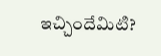ఇచ్చిందేమిటి?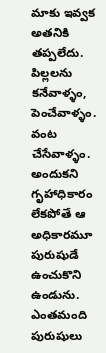మాకు ఇవ్వక అతనికి తప్పలేదు. పిల్లలను కనేవాళ్ళం, పెంచేవాళ్ళం. వంట చేసేవాళ్ళం. అందుకని గృహాధికారం లేకపోతే ఆ అధికారమూ పురుషుడే ఉంచుకొని ఉండును. ఎంతమంది పురుషులు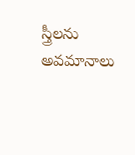స్త్రీలను అవమానాలు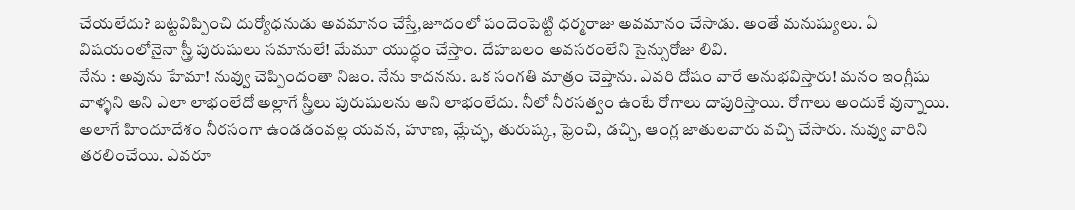చేయలేదు? బట్టవిప్పించి దుర్యోధనుడు అవమానం చేస్తే,జూదంలో పందెంపెట్టి ధర్మరాజు అవమానం చేసాడు. అంతే మనుష్యులు. ఏ విషయంలోనైనా స్త్రీ పురుషులు సమానులే! మేమూ యుద్ధం చేస్తాం. దేహబలం అవసరంలేని సైన్సురోజు లివి.
నేను : అవును హేమా! నువ్వు చెప్పిందంతా నిజం. నేను కాదనను. ఒక సంగతి మాత్రం చెప్తాను. ఎవరి దోషం వారే అనుభవిస్తారు! మనం ఇంగ్లీషు వాళ్ళని అని ఎలా లాభంలేదో అల్లాగే స్త్రీలు పురుషులను అని లాభంలేదు. నీలో నీరసత్వం ఉంటే రోగాలు దాపురిస్తాయి. రోగాలు అందుకే వున్నాయి. అలాగే హిందూదేశం నీరసంగా ఉండడంవల్ల యవన, హూణ, మ్లేచ్ఛ, తురుష్క, ఫ్రెంచి, డచ్చి, ఆంగ్ల జాతులవారు వచ్చి చేసారు. నువ్వు వారిని తరలించేయి. ఎవరూ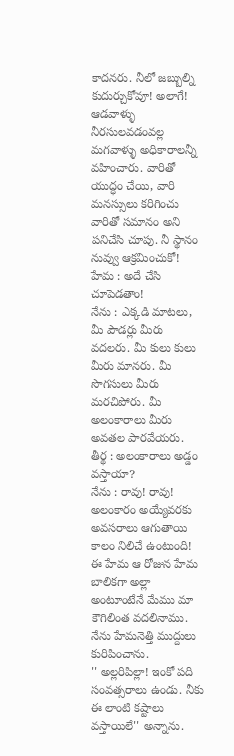కాదనరు. నీలో జబ్బుల్ని కుదుర్చుకోవూ! అలాగే! ఆడవాళ్ళు నీరసులవడంవల్ల మగవాళ్ళు అధికారాలన్నీ వహించారు. వారితో యుద్ధం చేయి, వారి మనస్సులు కరిగించు వారితో సమానం అని పనిచేసి చూపు. నీ స్థానం నువ్వు ఆక్రమించుకో!
హేమ : అదే చేసి చూపెడతాం!
నేను : ఎక్కడి మాటలు, మీ పౌడర్లు మీరు వదలరు. మీ కులు కులు మీరు మానరు. మీ సొగసులు మీరు మరచిపోరు. మీ అలంకారాలు మీరు అవతల పారవేయరు.
తీర్థ : అలంకారాలు అడ్డం వస్తాయా?
నేను : రావు! రావు! అలంకారం అయ్యేవరకు అవసరాలు ఆగుతాయి కాలం నిలిచే ఉంటుంది!
ఈ హేమ ఆ రోజున హేమ బాలికగా అల్లా అంటూంటేనే మేము మా కౌగిలింత వదలినాము. నేను హేమనెత్తి ముద్దులు కురిపించాను.
'' అల్లరిపిల్లా! ఇంకో పది సంవత్సరాలు ఉండు. నీకు ఈ లాంటి కష్టాలు వస్తాయిలే'' అన్నాను.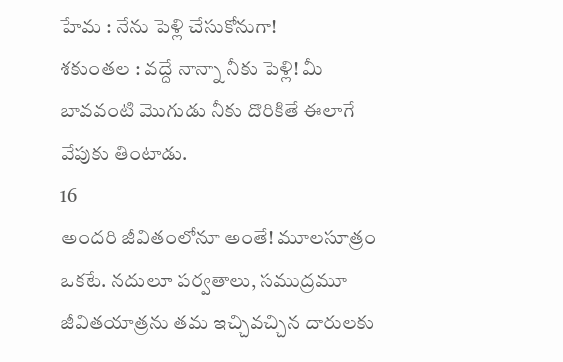హేమ : నేను పెళ్లి చేసుకోనుగా!
శకుంతల : వద్దే నాన్నా నీకు పెళ్లి! మీ బావవంటి మొగుడు నీకు దొరికితే ఈలాగే వేపుకు తింటాడు.
16
అందరి జీవితంలోనూ అంతే! మూలసూత్రం ఒకటే. నదులూ పర్వతాలు, సముద్రమూ జీవితయాత్రను తమ ఇచ్చివచ్చిన దారులకు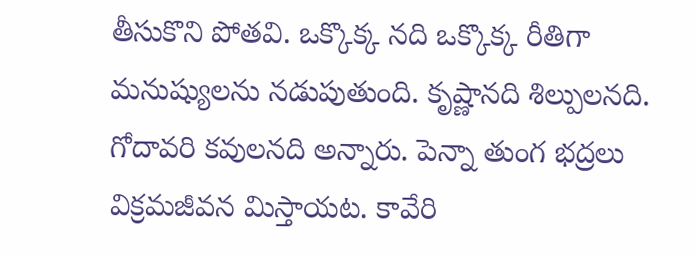తీసుకొని పోతవి. ఒక్కొక్క నది ఒక్కొక్క రీతిగా మనుష్యులను నడుపుతుంది. కృష్ణానది శిల్పులనది. గోదావరి కవులనది అన్నారు. పెన్నా తుంగ భద్రలు విక్రమజీవన మిస్తాయట. కావేరి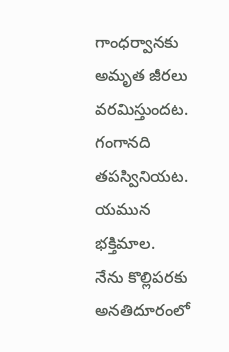గాంధర్వానకు అమృత జీరలు వరమిస్తుందట. గంగానది తపస్వినియట. యమున భక్తిమాల.
నేను కొల్లిపరకు అనతిదూరంలో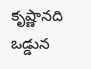కృష్ణానది ఒడ్డున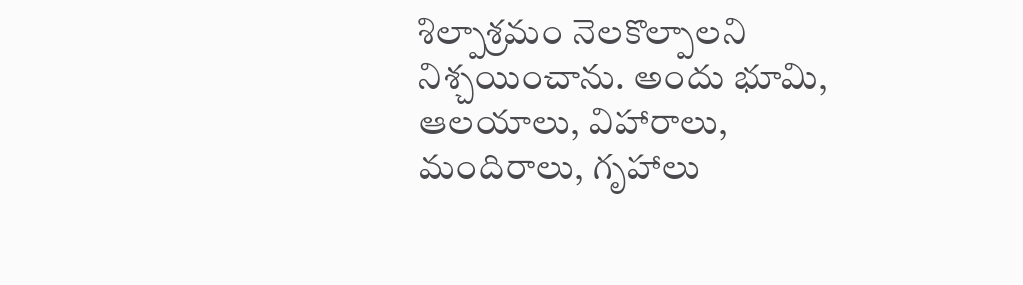శిల్పాశ్రమం నెలకొల్పాలని నిశ్చయించాను. అందు భూమి, ఆలయాలు, విహారాలు, మందిరాలు, గృహాలు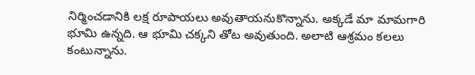నిర్మించడానికి లక్ష రూపాయలు అవుతాయనుకొన్నాను. అక్కడే మా మామగారి భూమి ఉన్నది. ఆ భూమి చక్కని తోట అవుతుంది. అలాటి ఆశ్రమం కలలు కంటున్నాను.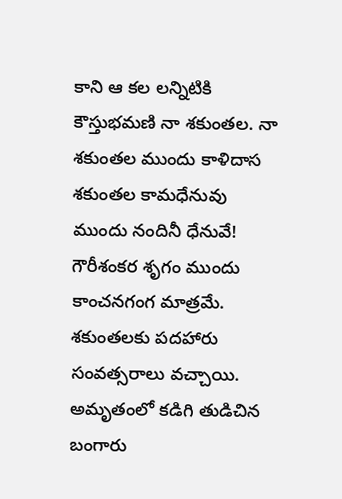కాని ఆ కల లన్నిటికి కౌస్తుభమణి నా శకుంతల. నా శకుంతల ముందు కాళిదాస శకుంతల కామధేనువు ముందు నందినీ ధేనువే! గౌరీశంకర శృగం ముందు కాంచనగంగ మాత్రమే. శకుంతలకు పదహారు సంవత్సరాలు వచ్చాయి. అమృతంలో కడిగి తుడిచిన బంగారు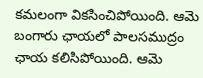కమలంగా వికసించిపోయింది. ఆమె బంగారు ఛాయలో పాలసముద్రం ఛాయ కలిసిపోయింది. ఆమె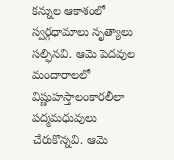కన్నుల ఆకాశంలో స్వర్గధామాలు నృత్యాలు సల్ఫినవి. ఆమె పెదవుల మందారాలలో విష్ణుహస్తాలంకారలీలా పద్మమధువులు చేరుకొన్నవి. ఆమె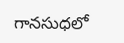గానసుధలో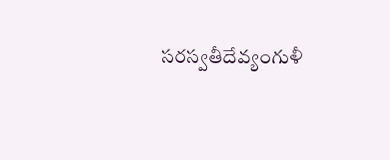సరస్వతీదేవ్యంగుళీ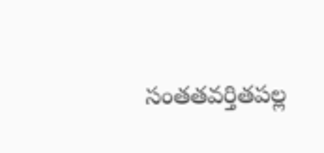సంతతవర్తితపల్ల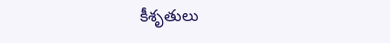కీశృతులు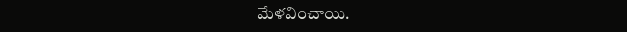మేళవించాయి.